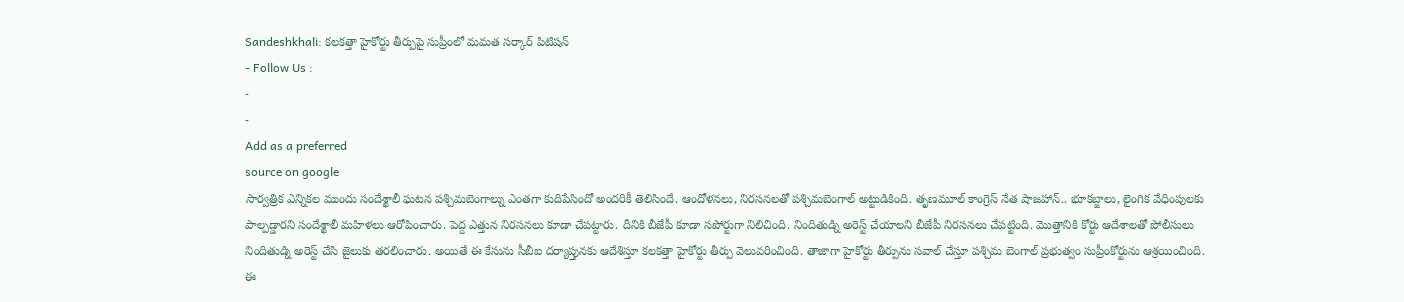Sandeshkhali: కలకత్తా హైకోర్టు తీర్పుపై సుప్రీంలో మమత సర్కార్ పిటిషన్
- Follow Us :
-
-
Add as a preferred
source on google
సార్వత్రిక ఎన్నికల ముందు సందేశ్ఖాలీ ఘటన పశ్చిమబెంగాల్ను ఎంతగా కుదిపేసిందో అందరికీ తెలిసిందే. ఆందోళనలు, నిరసనలతో పశ్చిమబెంగాల్ అట్టుడికింది. తృణమూల్ కాంగ్రెస్ నేత షాజహాన్.. భూకబ్జాలు, లైంగిక వేధింపులకు పాల్పడ్డారని సందేశ్ఖాలీ మహిళలు ఆరోపించారు. పెద్ద ఎత్తున నిరసనలు కూడా చేపట్టారు. దీనికి బీజేపీ కూడా సపోర్టుగా నిలిచింది. నిందితుడ్ని అరెస్ట్ చేయాలని బీజేపీ నిరసనలు చేపట్టింది. మొత్తానికి కోర్టు ఆదేశాలతో పోలీసులు నిందితుడ్ని అరెస్ట్ చేసి జైలుకు తరలించారు. అయితే ఈ కేసును సీబీఐ దర్యాప్తునకు ఆదేశిస్తూ కలకత్తా హైకోర్టు తీర్పు వెలువరించింది. తాజాగా హైకోర్టు తీర్పును సవాల్ చేస్తూ పశ్చిమ బెంగాల్ ప్రభుత్వం సుప్రీంకోర్టును ఆశ్రయించింది. ఈ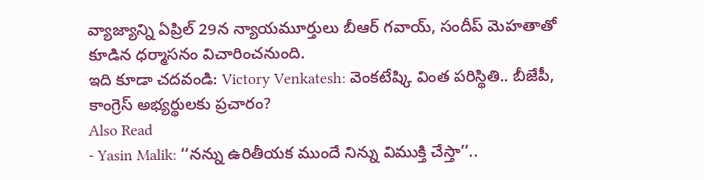వ్యాజ్యాన్ని ఏప్రిల్ 29న న్యాయమూర్తులు బీఆర్ గవాయ్, సందీప్ మెహతాతో కూడిన ధర్మాసనం విచారించనుంది.
ఇది కూడా చదవండి: Victory Venkatesh: వెంకటేష్కి వింత పరిస్థితి.. బీజేపీ, కాంగ్రెస్ అభ్యర్థులకు ప్రచారం?
Also Read
- Yasin Malik: ‘‘నన్ను ఉరితీయక ముందే నిన్ను విముక్తి చేస్తా’’..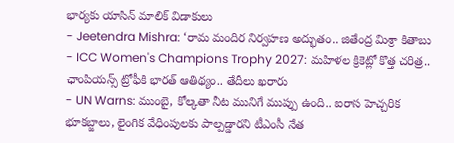భార్యకు యాసిన్ మాలిక్ విడాకులు
- Jeetendra Mishra: ‘రామ మందిర నిర్వహణ అద్భుతం.. జితేంద్ర మిశ్రా కితాబు
- ICC Women's Champions Trophy 2027: మహిళల క్రికెట్లో కొత్త చరిత్ర.. ఛాంపియన్స్ ట్రోఫీకి భారత్ ఆతిథ్యం.. తేదీలు ఖరారు
- UN Warns: ముంబై, కోల్కతా నీట మునిగే ముప్పు ఉంది.. ఐరాస హెచ్చరిక
భూకబ్జాలు, లైంగిక వేధింపులకు పాల్పడ్డారని టీఎంసీ నేత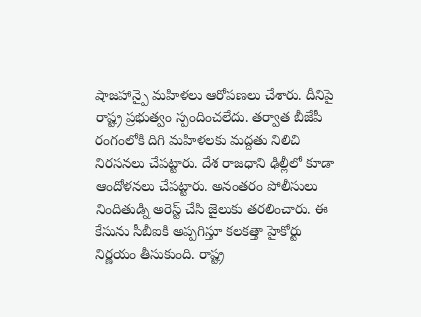షాజహాన్పై మహిళలు ఆరోపణలు చేశారు. దీనిపై రాష్ట్ర ప్రభుత్వం స్పందించలేదు. తర్వాత బీజేపీ రంగంలోకి దిగి మహిళలకు మద్దతు నిలిచి నిరసనలు చేపట్టారు. దేశ రాజధాని ఢిల్లీలో కూడా ఆందోళనలు చేపట్టారు. అనంతరం పోలీసులు నిందితుడ్ని అరెస్ట్ చేసి జైలుకు తరలించారు. ఈ కేసును సీబీఐకి అప్పగిస్తూ కలకత్తా హైకోర్టు నిర్ణయం తీసుకుంది. రాష్ట్ర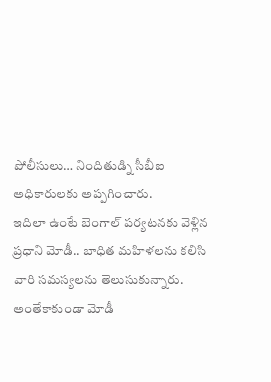పోలీసులు… నిందితుడ్ని సీబీఐ అధికారులకు అప్పగించారు.
ఇదిలా ఉంటే బెంగాల్ పర్యటనకు వెళ్లిన ప్రధాని మోడీ.. బాధిత మహిళలను కలిసి వారి సమస్యలను తెలుసుకున్నారు. అంతేకాకుండా మోడీ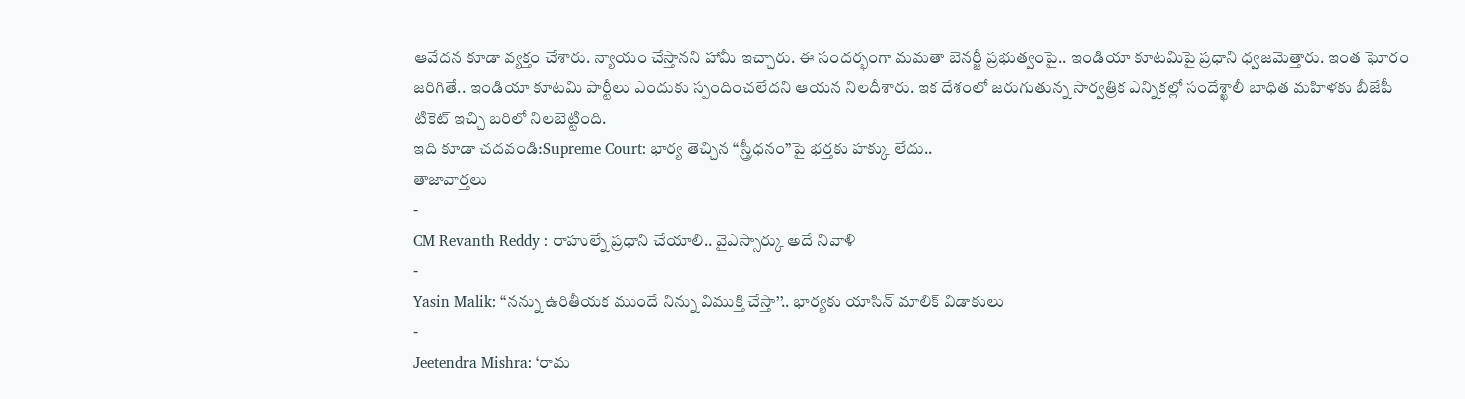ఆవేదన కూడా వ్యక్తం చేశారు. న్యాయం చేస్తానని హామీ ఇచ్చారు. ఈ సందర్భంగా మమతా బెనర్జీ ప్రభుత్వంపై.. ఇండియా కూటమిపై ప్రధాని ధ్వజమెత్తారు. ఇంత ఘోరం జరిగితే.. ఇండియా కూటమి పార్టీలు ఎందుకు స్పందించలేదని ఆయన నిలదీశారు. ఇక దేశంలో జరుగుతున్న సార్వత్రిక ఎన్నికల్లో సందేశ్ఖాలీ బాధిత మహిళకు బీజేపీ టికెట్ ఇచ్చి బరిలో నిలబెట్టింది.
ఇది కూడా చదవండి:Supreme Court: భార్య తెచ్చిన “స్త్రీధనం”పై భర్తకు హక్కు లేదు..
తాజావార్తలు
-
CM Revanth Reddy : రాహుల్నే ప్రధాని చేయాలి.. వైఎస్సార్కు అదే నివాళి
-
Yasin Malik: ‘‘నన్ను ఉరితీయక ముందే నిన్ను విముక్తి చేస్తా’’.. భార్యకు యాసిన్ మాలిక్ విడాకులు
-
Jeetendra Mishra: ‘రామ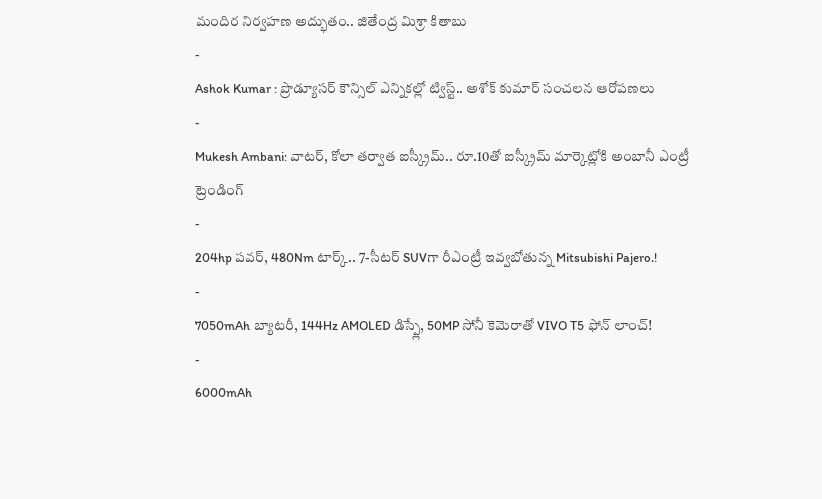మందిర నిర్వహణ అద్భుతం.. జితేంద్ర మిశ్రా కితాబు
-
Ashok Kumar : ప్రొడ్యూసర్ కౌన్సిల్ ఎన్నికల్లో ట్విస్ట్.. అశోక్ కుమార్ సంచలన ఆరోపణలు
-
Mukesh Ambani: వాటర్, కోలా తర్వాత ఐస్క్రీమ్.. రూ.10తో ఐస్క్రీమ్ మార్కెట్లోకి అంబానీ ఎంట్రీ
ట్రెండింగ్
-
204hp పవర్, 480Nm టార్క్.. 7-సీటర్ SUVగా రీఎంట్రీ ఇవ్వబోతున్న Mitsubishi Pajero.!
-
7050mAh బ్యాటరీ, 144Hz AMOLED డిస్ప్లే, 50MP సోనీ కెమెరాతో VIVO T5 ఫోన్ లాంచ్!
-
6000mAh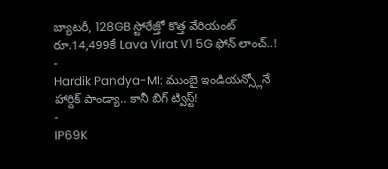బ్యాటరీ, 128GB స్టోరేజ్తో కొత్త వేరియంట్ రూ.14,499కే Lava Virat V1 5G ఫోన్ లాంచ్..!
-
Hardik Pandya-MI: ముంబై ఇండియన్స్లోనే హార్దిక్ పాండ్యా.. కానీ బిగ్ ట్విస్ట్!
-
IP69K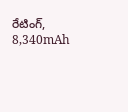రేటింగ్, 8,340mAh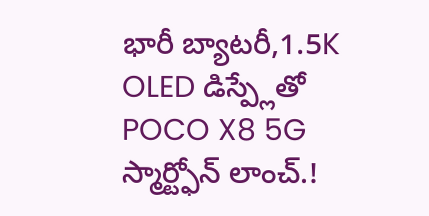భారీ బ్యాటరీ,1.5K OLED డిస్ప్లేతో POCO X8 5G స్మార్ట్ఫోన్ లాంచ్.!